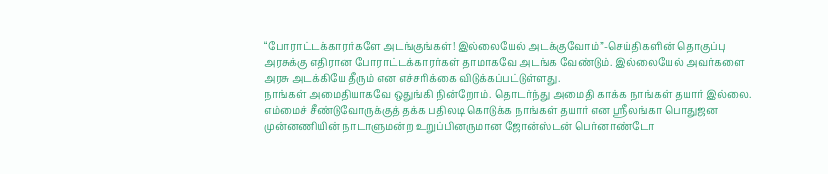“போராட்டக்காரர்களே அடங்குங்கள்! இல்லையேல் அடக்குவோம்”-செய்திகளின் தொகுப்பு
அரசுக்கு எதிரான போராட்டக்காரர்கள் தாமாகவே அடங்க வேண்டும். இல்லையேல் அவர்களை அரசு அடக்கியே தீரும் என எச்சரிக்கை விடுக்கப்பட்டுள்ளது.
நாங்கள் அமைதியாகவே ஒதுங்கி நின்றோம். தொடர்ந்து அமைதி காக்க நாங்கள் தயார் இல்லை. எம்மைச் சீண்டுவோருக்குத் தக்க பதிலடி கொடுக்க நாங்கள் தயார் என ஸ்ரீலங்கா பொதுஜன முன்னணியின் நாடாளுமன்ற உறுப்பினருமான ஜோன்ஸ்டன் பெர்னாண்டோ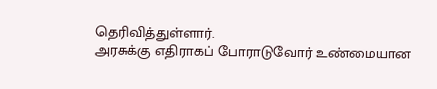தெரிவித்துள்ளார்.
அரசுக்கு எதிராகப் போராடுவோர் உண்மையான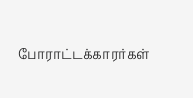போராட்டக்காரர்கள்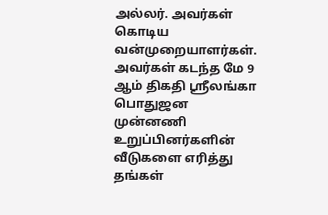அல்லர். அவர்கள் கொடிய வன்முறையாளர்கள்.
அவர்கள் கடந்த மே 9 ஆம் திகதி ஸ்ரீலங்கா பொதுஜன முன்னணி உறுப்பினர்களின் வீடுகளை எரித்து தங்கள்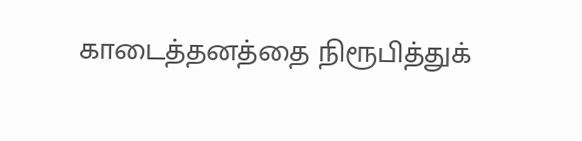காடைத்தனத்தை நிரூபித்துக்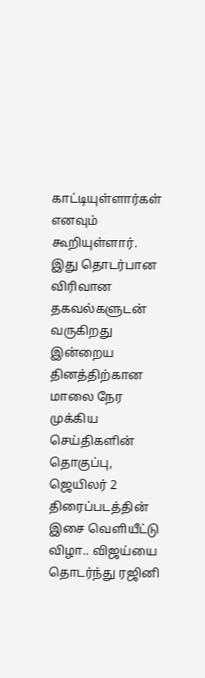காட்டியுள்ளார்கள் எனவும் கூறியுள்ளார்.
இது தொடர்பான விரிவான தகவல்களுடன் வருகிறது இன்றைய தினத்திற்கான மாலை நேர முக்கிய செய்திகளின் தொகுப்பு,
ஜெயிலர் 2 திரைப்படத்தின் இசை வெளியீட்டு விழா.. விஜய்யை தொடர்ந்து ரஜினி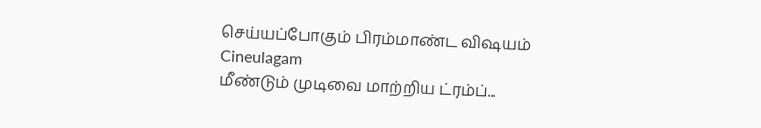செய்யப்போகும் பிரம்மாண்ட விஷயம் Cineulagam
மீண்டும் முடிவை மாற்றிய ட்ரம்ப்...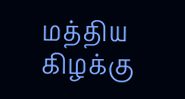மத்திய கிழக்கு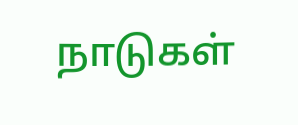நாடுகள்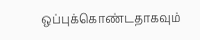ஒப்புக்கொண்டதாகவும்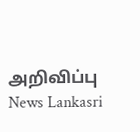அறிவிப்பு News Lankasri